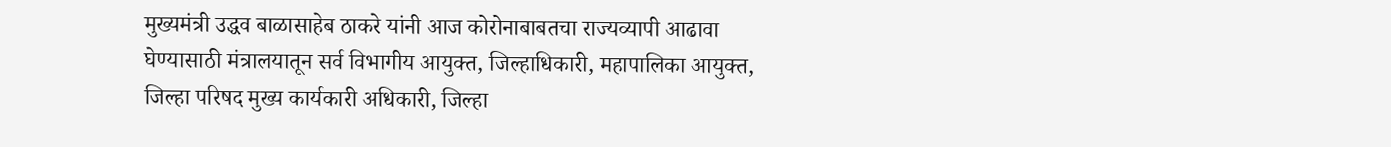मुख्यमंत्री उद्धव बाळासाहेब ठाकरे यांनी आज कोरोनाबाबतचा राज्यव्यापी आढावा घेण्यासाठी मंत्रालयातून सर्व विभागीय आयुक्त, जिल्हाधिकारी, महापालिका आयुक्त, जिल्हा परिषद मुख्य कार्यकारी अधिकारी, जिल्हा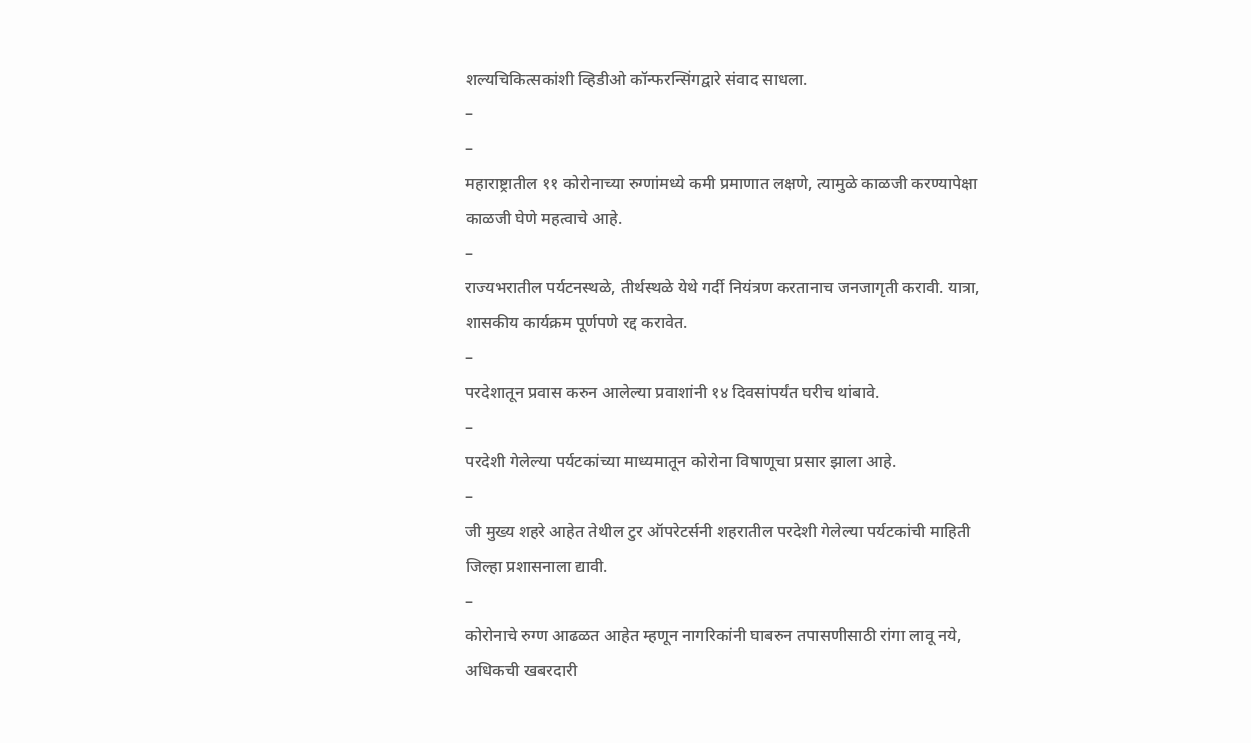शल्यचिकित्सकांशी व्हिडीओ कॉन्फरन्सिंगद्वारे संवाद साधला.
–
–
महाराष्ट्रातील ११ कोरोनाच्या रुग्णांमध्ये कमी प्रमाणात लक्षणे, त्यामुळे काळजी करण्यापेक्षा काळजी घेणे महत्वाचे आहे.
–
राज्यभरातील पर्यटनस्थळे, तीर्थस्थळे येथे गर्दी नियंत्रण करतानाच जनजागृती करावी. यात्रा, शासकीय कार्यक्रम पूर्णपणे रद्द करावेत.
–
परदेशातून प्रवास करुन आलेल्या प्रवाशांनी १४ दिवसांपर्यंत घरीच थांबावे.
–
परदेशी गेलेल्या पर्यटकांच्या माध्यमातून कोरोना विषाणूचा प्रसार झाला आहे.
–
जी मुख्य शहरे आहेत तेथील टुर ऑपरेटर्सनी शहरातील परदेशी गेलेल्या पर्यटकांची माहिती जिल्हा प्रशासनाला द्यावी.
–
कोरोनाचे रुग्ण आढळत आहेत म्हणून नागरिकांनी घाबरुन तपासणीसाठी रांगा लावू नये, अधिकची खबरदारी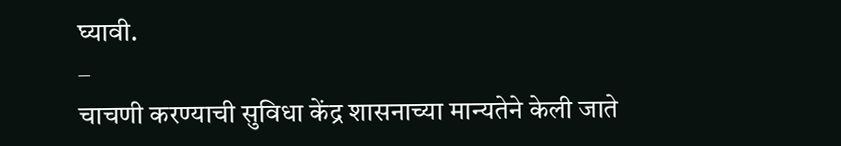घ्यावी.
–
चाचणी करण्याची सुविधा केंद्र शासनाच्या मान्यतेने केली जाते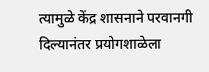त्यामुळे केंद्र शासनाने परवानगी दिल्यानंतर प्रयोगशाळेला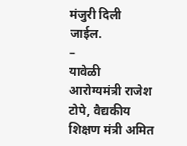मंजुरी दिली जाईल.
–
यावेळी आरोग्यमंत्री राजेश टोपे, वैद्यकीय शिक्षण मंत्री अमित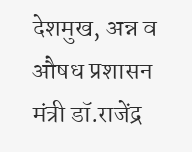देशमुख, अन्न व औषध प्रशासन मंत्री डॉ.राजेंद्र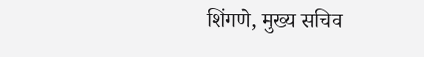शिंगणे, मुख्य सचिव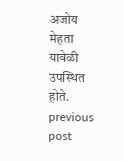अजोय मेहता यावेळी उपस्थित होते.
previous post